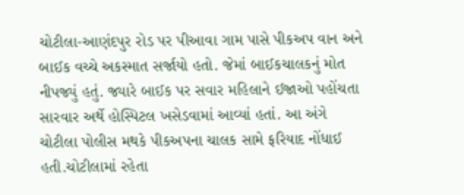ચોટીલા-આણંદપુર રોડ પર પીઆવા ગામ પાસે પીકઅપ વાન અને બાઈક વચ્ચે અકસ્માત સર્જાયો હતો. જેમાં બાઈકચાલકનું મોત નીપજ્યું હતું. જ્યારે બાઈક પર સવાર મહિલાને ઈજાઓ પહોંચતા સારવાર અર્થે હોસ્પિટલ ખસેડવામાં આવ્યાં હતાં. આ અંગે ચોટીલા પોલીસ મથકે પીકઅપના ચાલક સામે ફરિયાદ નોંધાઈ હતી.ચોટીલામાં રહેતા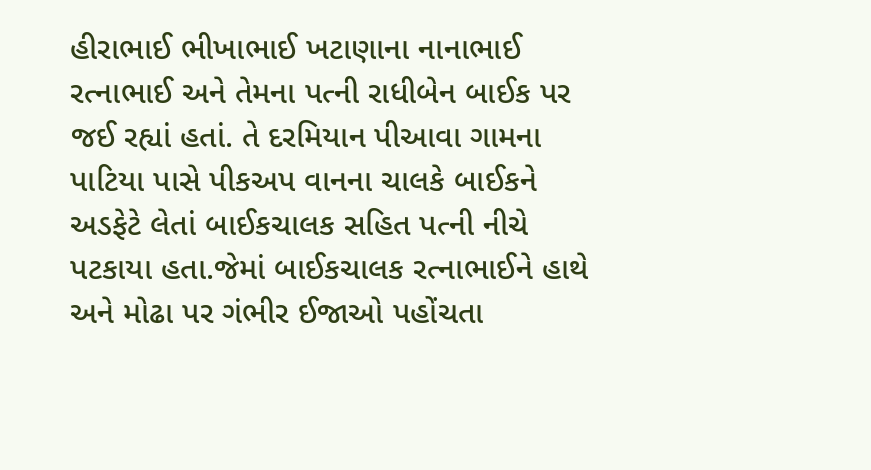હીરાભાઈ ભીખાભાઈ ખટાણાના નાનાભાઈ રત્નાભાઈ અને તેમના પત્ની રાધીબેન બાઈક પર જઈ રહ્યાં હતાં. તે દરમિયાન પીઆવા ગામના પાટિયા પાસે પીકઅપ વાનના ચાલકે બાઈકને અડફેટે લેતાં બાઈકચાલક સહિત પત્ની નીચે પટકાયા હતા.જેમાં બાઈકચાલક રત્નાભાઈને હાથે અને મોઢા પર ગંભીર ઈજાઓ પહોંચતા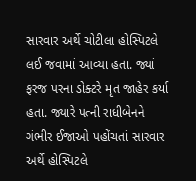સારવાર અર્થે ચોટીલા હોસ્પિટલે લઈ જવામાં આવ્યા હતા. જ્યાં ફરજ પરના ડોક્ટરે મૃત જાહેર કર્યા હતા. જ્યારે પત્ની રાધીબેનને ગંભીર ઈજાઓ પહોંચતાં સારવાર અર્થે હોસ્પિટલે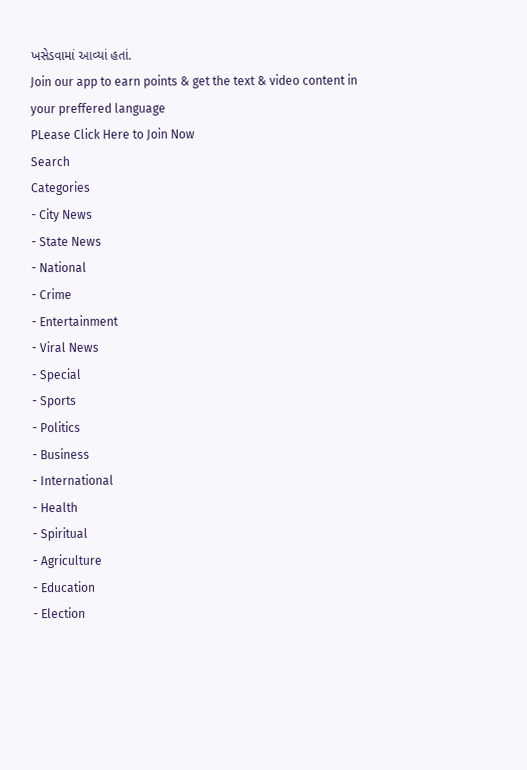ખસેડવામાં આવ્યાં હતાં.
Join our app to earn points & get the text & video content in your preffered language
PLease Click Here to Join Now
Search
Categories
- City News
- State News
- National
- Crime
- Entertainment
- Viral News
- Special
- Sports
- Politics
- Business
- International
- Health
- Spiritual
- Agriculture
- Education
- Election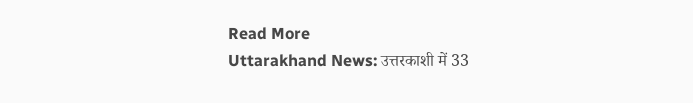Read More
Uttarakhand News: उत्तरकाशी में 33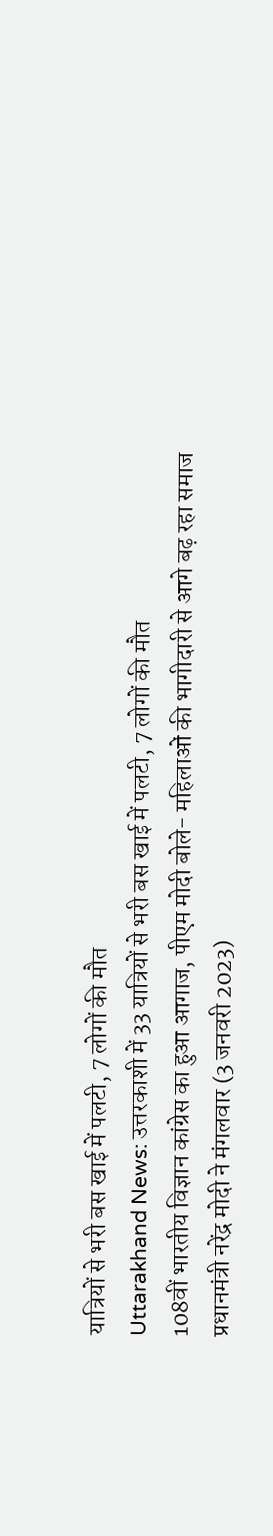यात्रियों से भरी बस खाई में पलटी, 7 लोगों की मौत
Uttarakhand News: उत्तरकाशी में 33 यात्रियों से भरी बस खाई में पलटी, 7 लोगों की मौत
108वीं भारतीय विज्ञान कांग्रेस का हुआ आगाज, पीएम मोदी बोले- महिलाओं की भागीदारी से आगे बढ़ रहा समाज
प्रधानमंत्री नरेंद्र मोदी ने मंगलवार (3 जनवरी 2023)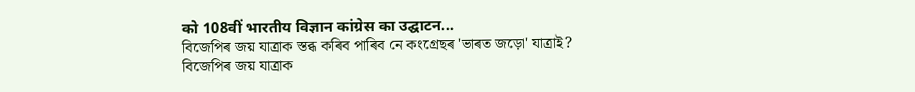को 108वीं भारतीय विज्ञान कांग्रेस का उद्घाटन...
বিজেপিৰ জয় যাত্রাক স্তব্ধ কৰিব পাৰিব নে কংগ্ৰেছৰ 'ভাৰত জড়ো' যাত্ৰাই?
বিজেপিৰ জয় যাত্রাক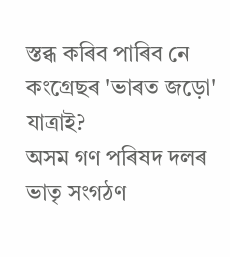স্তব্ধ কৰিব পাৰিব নে কংগ্ৰেছৰ 'ভাৰত জড়ো' যাত্ৰাই?
অসম গণ পৰিষদ দলৰ ভাতৃ সংগঠণ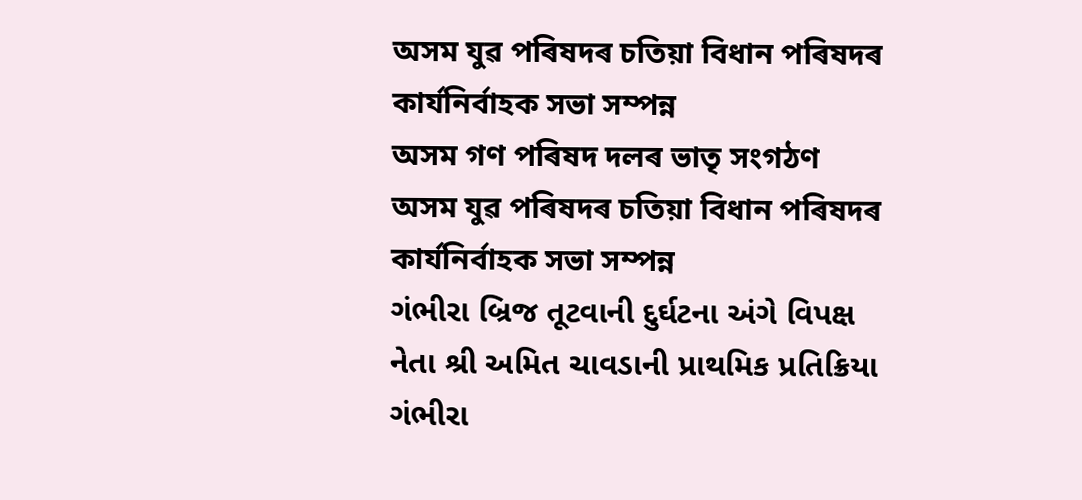অসম যুৱ পৰিষদৰ চতিয়া বিধান পৰিষদৰ কাৰ্যনিৰ্বাহক সভা সম্পন্ন
অসম গণ পৰিষদ দলৰ ভাতৃ সংগঠণ অসম যুৱ পৰিষদৰ চতিয়া বিধান পৰিষদৰ কাৰ্যনিৰ্বাহক সভা সম্পন্ন
ગંભીરા બ્રિજ તૂટવાની દુર્ઘટના અંગે વિપક્ષ નેતા શ્રી અમિત ચાવડાની પ્રાથમિક પ્રતિક્રિયા
ગંભીરા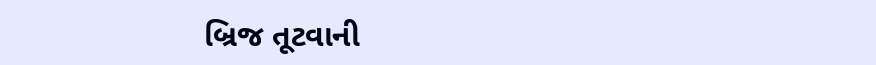બ્રિજ તૂટવાની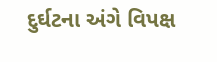દુર્ઘટના અંગે વિપક્ષ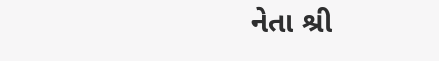નેતા શ્રી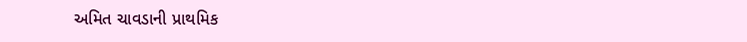અમિત ચાવડાની પ્રાથમિક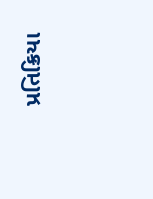પ્રતિક્રિયા